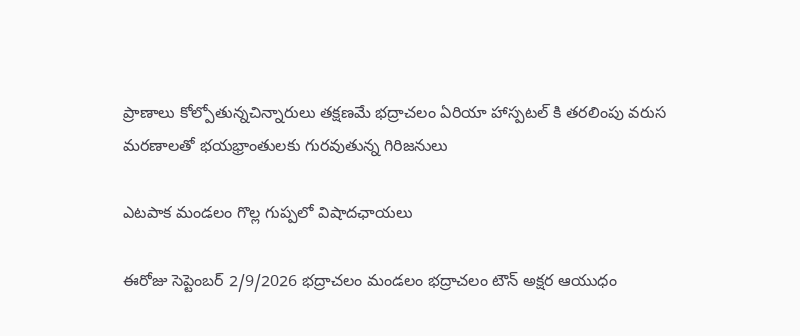ప్రాణాలు కోల్పోతున్నచిన్నారులు తక్షణమే భద్రాచలం ఏరియా హాస్పటల్ కి తరలింపు వరుస మరణాలతో భయభ్రాంతులకు గురవుతున్న గిరిజనులు

ఎటపాక మండలం గొల్ల గుప్పలో విషాదఛాయలు

ఈరోజు సెప్టెంబర్ 2/9/2026 భద్రాచలం మండలం భద్రాచలం టౌన్ అక్షర ఆయుధం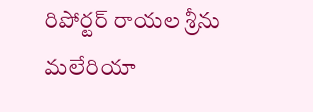రిపోర్టర్ రాయల శ్రీను మలేరియా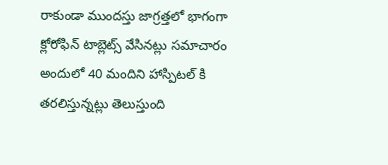రాకుండా ముందస్తు జాగ్రత్తలో భాగంగా క్లోరోఫిన్ టాబ్లెట్స్ వేసినట్లు సమాచారం అందులో 40 మందిని హాస్పిటల్ కి తరలిస్తున్నట్లు తెలుస్తుంది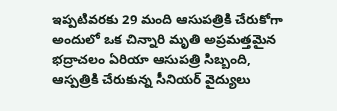ఇప్పటివరకు 29 మంది ఆసుపత్రికి చేరుకోగా అందులో ఒక చిన్నారి మృతి అప్రమత్తమైన భద్రాచలం ఏరియా ఆసుపత్రి సిబ్బంది, ఆస్పత్రికి చేరుకున్న సీనియర్ వైద్యులు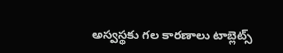అస్వస్థకు గల కారణాలు టాబ్లెట్స్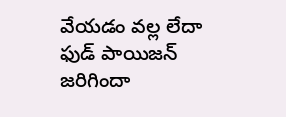వేయడం వల్ల లేదా ఫుడ్ పాయిజన్ జరిగిందా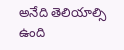అనేది తెలియాల్సి ఉంది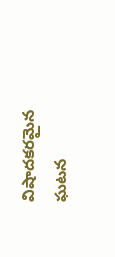విషాదకరమైన ఘటన